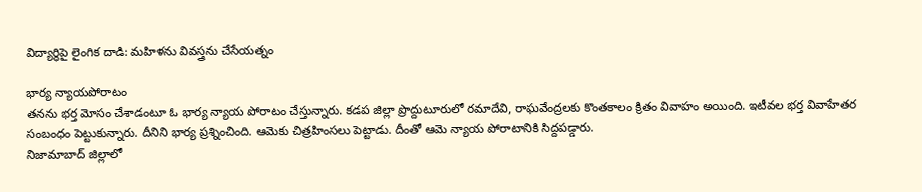విద్యార్థిపై లైంగిక దాడి: మహిళను వివస్త్రను చేసేయత్నం

భార్య న్యాయపోరాటం
తనను భర్త మోసం చేశాడంటూ ఓ భార్య న్యాయ పోరాటం చేస్తున్నారు. కడప జిల్లా ప్రొద్దుటూరులో రమాదేవి, రాఘవేంద్రలకు కొంతకాలం క్రితం వివాహం అయింది. ఇటీవల భర్త వివాహేతర సంబంధం పెట్టుకున్నారు. దీనిని భార్య ప్రశ్నించింది. ఆమెకు చిత్రహింసలు పెట్టాడు. దీంతో ఆమె న్యాయ పోరాటానికి సిద్దపడ్డారు.
నిజామాబాద్ జిల్లాలో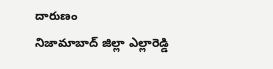దారుణం
నిజామాబాద్ జిల్లా ఎల్లారెడ్డి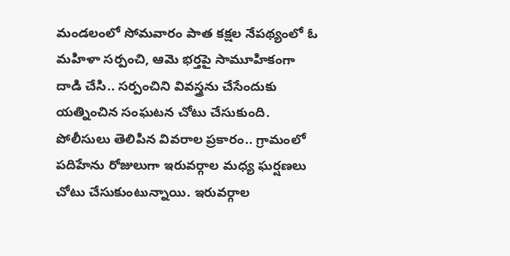మండలంలో సోమవారం పాత కక్షల నేపథ్యంలో ఓ మహిళా సర్పంచి, ఆమె భర్తపై సామూహికంగా దాడి చేసి.. సర్పంచిని వివస్త్రను చేసేందుకు యత్నించిన సంఘటన చోటు చేసుకుంది.
పోలీసులు తెలిపిన వివరాల ప్రకారం.. గ్రామంలో పదిహేను రోజులుగా ఇరువర్గాల మధ్య ఘర్షణలు చోటు చేసుకుంటున్నాయి. ఇరువర్గాల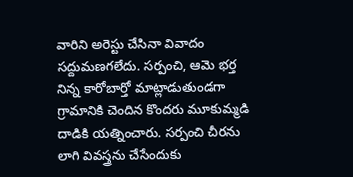వారిని అరెస్టు చేసినా వివాదం సద్దుమణగలేదు. సర్పంచి, ఆమె భర్త నిన్న కారోబార్తో మాట్లాడుతుండగా గ్రామానికి చెందిన కొందరు మూకుమ్మడి దాడికి యత్నించారు. సర్పంచి చీరను లాగి వివస్త్రను చేసేందుకు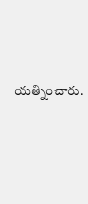యత్నించారు.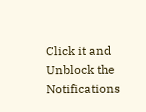Click it and Unblock the Notifications